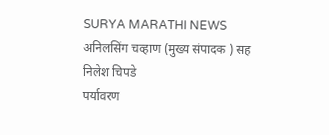SURYA MARATHI NEWS
अनिलसिंग चव्हाण (मुख्य संपादक ) सह निलेश चिपडे
पर्यावरण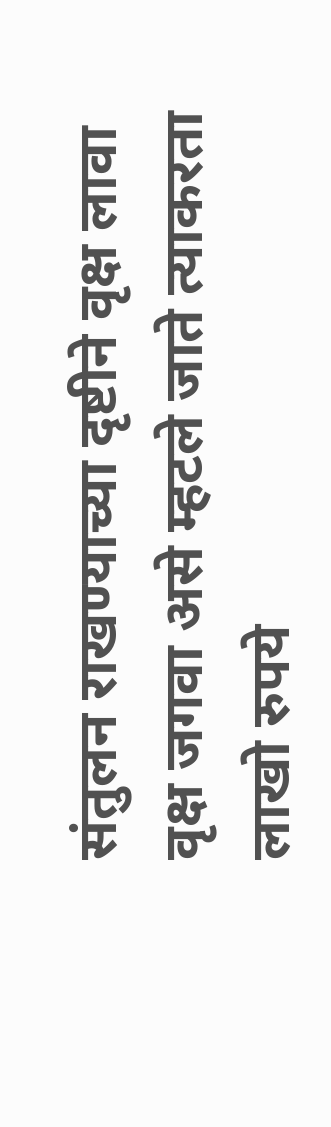संतुलन राखण्याच्या दृष्टीने वृक्ष लावा वृक्ष जगवा असे म्हटले जाते त्याकरता लाखो रुपये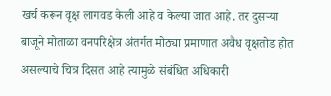खर्च करून वृक्ष लागवड केली आहे व केल्या जात आहे. तर दुसऱ्या बाजूने मोताळा वनपरिक्षेत्र अंतर्गत मोठ्या प्रमाणात अवैध वृक्षतोड होत असल्याचे चित्र दिसत आहे त्यामुळे संबंधित अधिकारी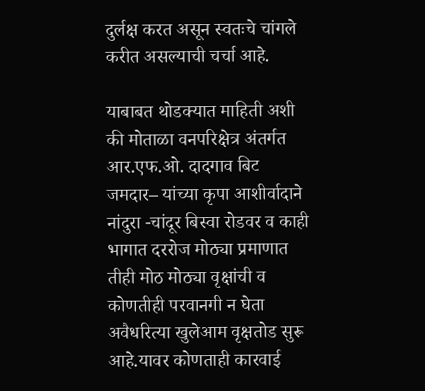दुर्लक्ष करत असून स्वतःचे चांगले करीत असल्याची चर्चा आहे.

याबाबत थोडक्यात माहिती अशी की मोताळा वनपरिक्षेत्र अंतर्गत आर.एफ.ओ. दादगाव बिट जमदार– यांच्या कृपा आशीर्वादाने नांदुरा -चांदूर बिस्वा रोडवर व काही भागात दररोज मोठ्या प्रमाणात तीही मोठ मोठ्या वृक्षांची व कोणतीही परवानगी न घेता अवैधरित्या खुलेआम वृक्षतोड सुरू आहे.यावर कोणताही कारवाई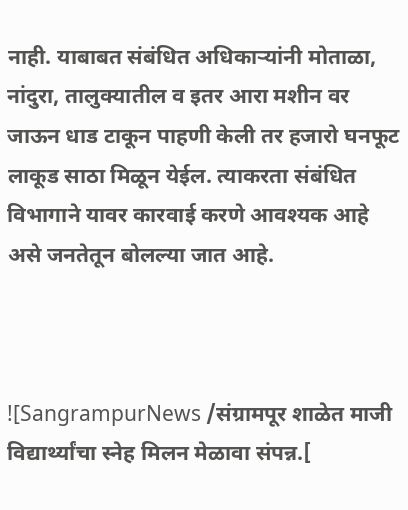नाही. याबाबत संबंधित अधिकाऱ्यांनी मोताळा, नांदुरा, तालुक्यातील व इतर आरा मशीन वर जाऊन धाड टाकून पाहणी केली तर हजारो घनफूट लाकूड साठा मिळून येईल. त्याकरता संबंधित विभागाने यावर कारवाई करणे आवश्यक आहे असे जनतेतून बोलल्या जात आहे.



![SangrampurNews /संग्रामपूर शाळेत माजी विद्यार्थ्यांचा स्नेह मिलन मेळावा संपन्न.[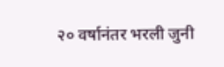२० वर्षानंतर भरली जुनी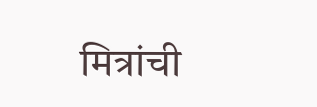मित्रांची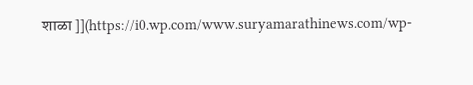शाळा ]](https://i0.wp.com/www.suryamarathinews.com/wp-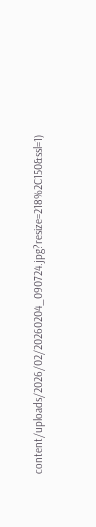content/uploads/2026/02/20260204_090724.jpg?resize=218%2C150&ssl=1)